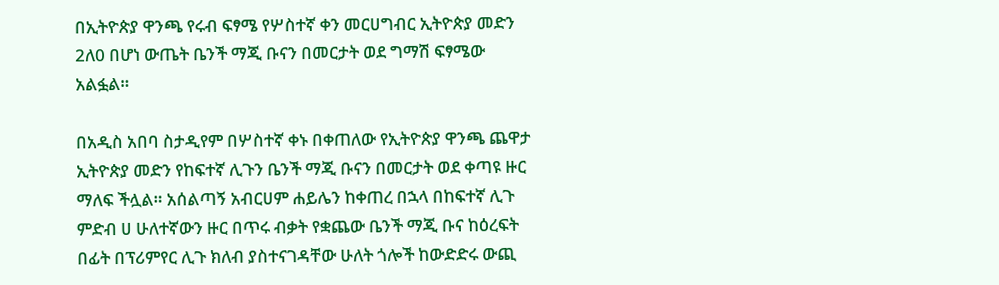በኢትዮጵያ ዋንጫ የሩብ ፍፃሜ የሦስተኛ ቀን መርሀግብር ኢትዮጵያ መድን 2ለ0 በሆነ ውጤት ቤንች ማጂ ቡናን በመርታት ወደ ግማሽ ፍፃሜው አልፏል።

በአዲስ አበባ ስታዲየም በሦስተኛ ቀኑ በቀጠለው የኢትዮጵያ ዋንጫ ጨዋታ ኢትዮጵያ መድን የከፍተኛ ሊጉን ቤንች ማጂ ቡናን በመርታት ወደ ቀጣዩ ዙር ማለፍ ችሏል። አሰልጣኝ አብርሀም ሐይሌን ከቀጠረ በኋላ በከፍተኛ ሊጉ ምድብ ሀ ሁለተኛውን ዙር በጥሩ ብቃት የቋጨው ቤንች ማጂ ቡና ከዕረፍት በፊት በፕሪምየር ሊጉ ክለብ ያስተናገዳቸው ሁለት ጎሎች ከውድድሩ ውጪ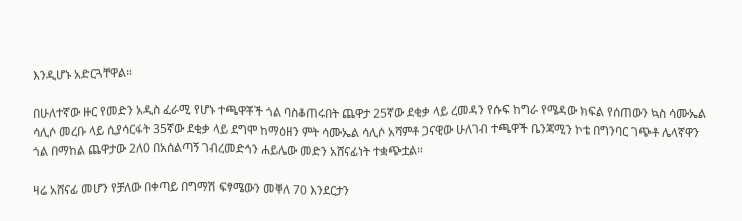እንዲሆኑ አድርጓቸዋል።

በሁለተኛው ዙር የመድን አዲስ ፈራሚ የሆኑ ተጫዋቾች ጎል ባስቆጠሩበት ጨዋታ 25ኛው ደቂቃ ላይ ረመዳን የሱፍ ከግራ የሜዳው ክፍል የሰጠውን ኳስ ሳሙኤል ሳሊሶ መረቡ ላይ ሲያሳርፋት 35ኛው ደቂቃ ላይ ደግሞ ከማዕዘን ምት ሳሙኤል ሳሊሶ አሻምቶ ጋናዊው ሁለገብ ተጫዋች ቤንጃሚን ኮቴ በግንባር ገጭቶ ሌላኛዋን ጎል በማከል ጨዋታው 2ለ0 በአሰልጣኝ ገብረመድኅን ሐይሌው መድን አሸናፊነት ተቋጭቷል።

ዛሬ አሸናፊ መሆን የቻለው በቀጣይ በግማሽ ፍፃሜውን መቐለ 70 እንደርታን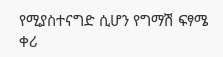የሚያስተናግድ ሲሆን የግማሽ ፍፃሜ ቀሪ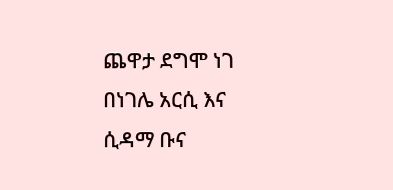ጨዋታ ደግሞ ነገ በነገሌ አርሲ እና ሲዳማ ቡና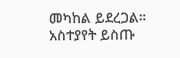መካከል ይደረጋል።
አስተያየት ይስጡ